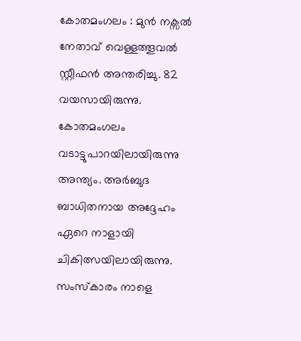കോതമംഗലം : മുൻ നക്സൽ നേതാവ് വെള്ളത്തൂവൽ സ്റ്റീഫൻ അന്തരിച്ചു. 82 വയസായിരുന്നു. കോതമംഗലം വടാട്ടുപാറയിലായിരുന്നു അന്ത്യം. അർബുദ ബാധിതനായ അദ്ദേഹം ഏറെ നാളായി ചികിത്സയിലായിരുന്നു. സംസ്കാരം നാളെ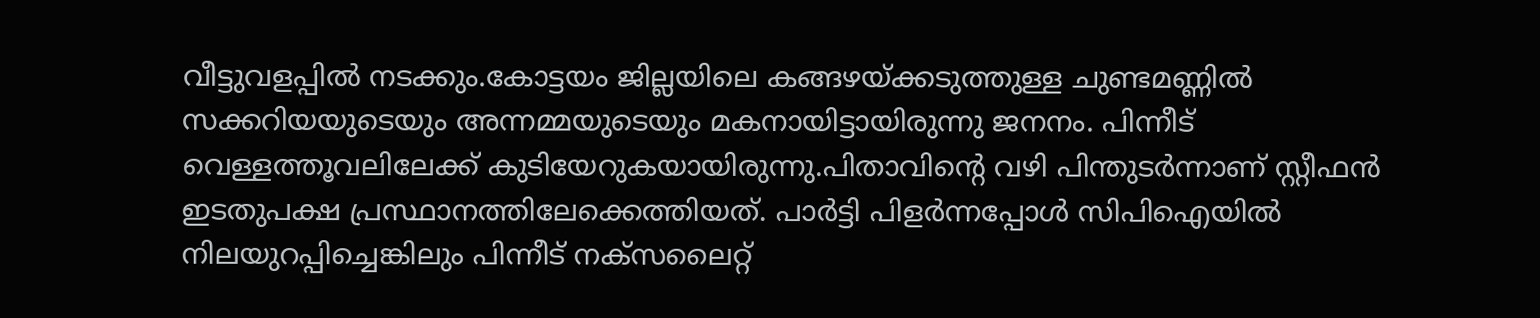വീട്ടുവളപ്പിൽ നടക്കും.കോട്ടയം ജില്ലയിലെ കങ്ങഴയ്ക്കടുത്തുള്ള ചുണ്ടമണ്ണിൽ സക്കറിയയുടെയും അന്നമ്മയുടെയും മകനായിട്ടായിരുന്നു ജനനം. പിന്നീട് വെള്ളത്തൂവലിലേക്ക് കുടിയേറുകയായിരുന്നു.പിതാവിന്റെ വഴി പിന്തുടർന്നാണ് സ്റ്റീഫൻ ഇടതുപക്ഷ പ്രസ്ഥാനത്തിലേക്കെത്തിയത്. പാർട്ടി പിളർന്നപ്പോൾ സിപിഐയിൽ നിലയുറപ്പിച്ചെങ്കിലും പിന്നീട് നക്സലൈറ്റ്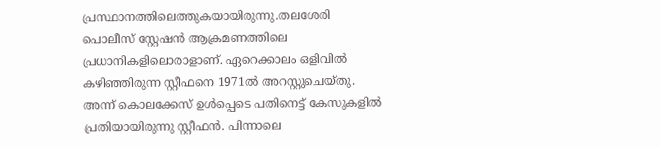പ്രസ്ഥാനത്തിലെത്തുകയായിരുന്നു.തലശേരി പൊലീസ് സ്റ്റേഷൻ ആക്രമണത്തിലെ പ്രധാനികളിലൊരാളാണ്. ഏറെക്കാലം ഒളിവിൽ കഴിഞ്ഞിരുന്ന സ്റ്റീഫനെ 1971ൽ അറസ്റ്റുചെയ്തു. അന്ന് കൊലക്കേസ് ഉൾപ്പെടെ പതിനെട്ട് കേസുകളിൽ പ്രതിയായിരുന്നു സ്റ്റീഫൻ. പിന്നാലെ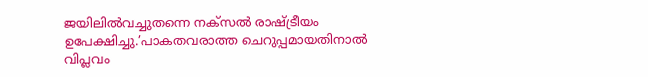ജയിലിൽവച്ചുതന്നെ നക്സൽ രാഷ്ട്രീയം ഉപേക്ഷിച്ചു.’പാകതവരാത്ത ചെറുപ്പമായതിനാൽ വിപ്ലവം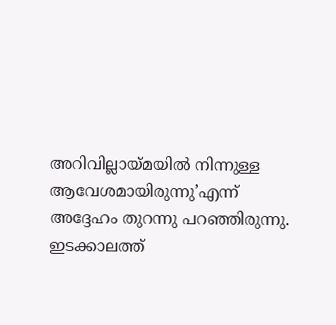അറിവില്ലായ്മയിൽ നിന്നുള്ള ആവേശമായിരുന്നു’എന്ന് അദ്ദേഹം തുറന്നു പറഞ്ഞിരുന്നു. ഇടക്കാലത്ത്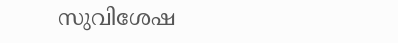സുവിശേഷ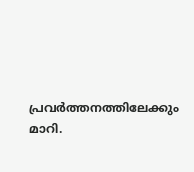പ്രവർത്തനത്തിലേക്കും മാറി.